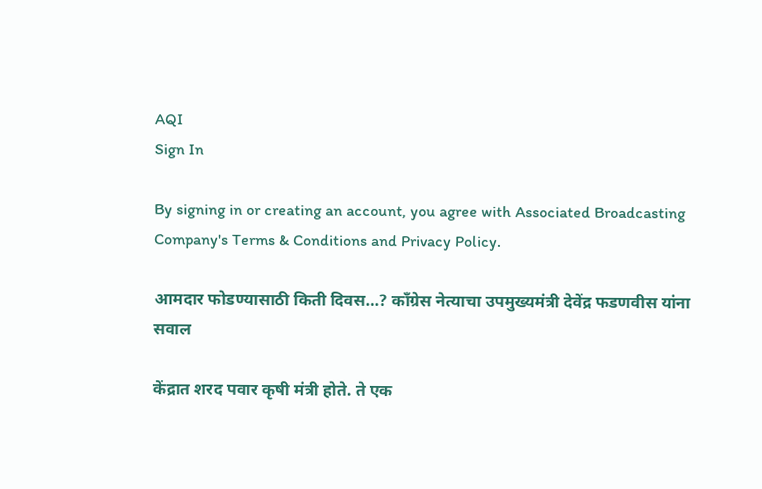AQI
Sign In

By signing in or creating an account, you agree with Associated Broadcasting Company's Terms & Conditions and Privacy Policy.

आमदार फोडण्यासाठी किती दिवस…? काँग्रेस नेत्याचा उपमुख्यमंत्री देवेंद्र फडणवीस यांना सवाल

केंद्रात शरद पवार कृषी मंत्री होते. ते एक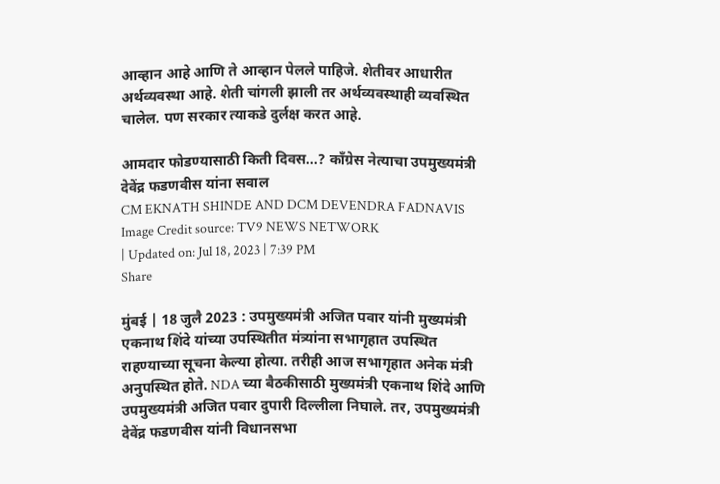आव्हान आहे आणि ते आव्हान पेलले पाहिजे. शेतीवर आधारीत अर्थव्यवस्था आहे. शेती चांगली झाली तर अर्थव्यवस्थाही व्यवस्थित चालेल. पण सरकार त्याकडे दुर्लक्ष करत आहे.

आमदार फोडण्यासाठी किती दिवस...? काँग्रेस नेत्याचा उपमुख्यमंत्री देवेंद्र फडणवीस यांना सवाल
CM EKNATH SHINDE AND DCM DEVENDRA FADNAVIS Image Credit source: TV9 NEWS NETWORK
| Updated on: Jul 18, 2023 | 7:39 PM
Share

मुंबई | 18 जुलै 2023 : उपमुख्यमंत्री अजित पवार यांनी मुख्यमंत्री एकनाथ शिंदे यांच्या उपस्थितीत मंत्र्यांना सभागृहात उपस्थित राहण्याच्या सूचना केल्या होत्या. तरीही आज सभागृहात अनेक मंत्री अनुपस्थित होते. NDA च्या बैठकीसाठी मुख्यमंत्री एकनाथ शिंदे आणि उपमुख्यमंत्री अजित पवार दुपारी दिल्लीला निघाले. तर, उपमुख्यमंत्री देवेंद्र फडणवीस यांनी विधानसभा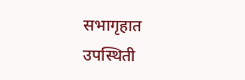सभागृहात उपस्थिती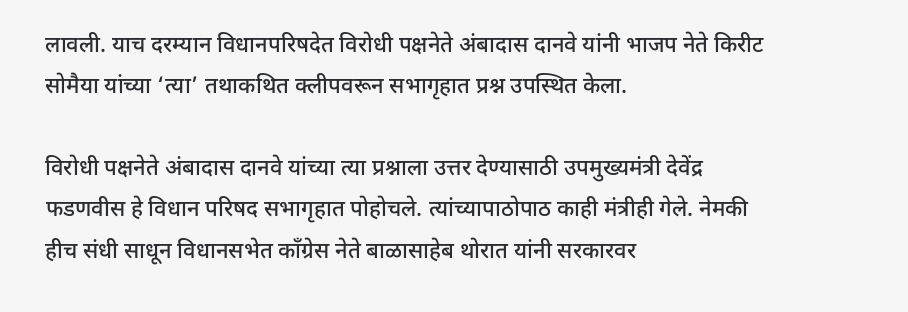लावली. याच दरम्यान विधानपरिषदेत विरोधी पक्षनेते अंबादास दानवे यांनी भाजप नेते किरीट सोमैया यांच्या ‘त्या’ तथाकथित क्लीपवरून सभागृहात प्रश्न उपस्थित केला.

विरोधी पक्षनेते अंबादास दानवे यांच्या त्या प्रश्नाला उत्तर देण्यासाठी उपमुख्यमंत्री देवेंद्र फडणवीस हे विधान परिषद सभागृहात पोहोचले. त्यांच्यापाठोपाठ काही मंत्रीही गेले. नेमकी हीच संधी साधून विधानसभेत काँग्रेस नेते बाळासाहेब थोरात यांनी सरकारवर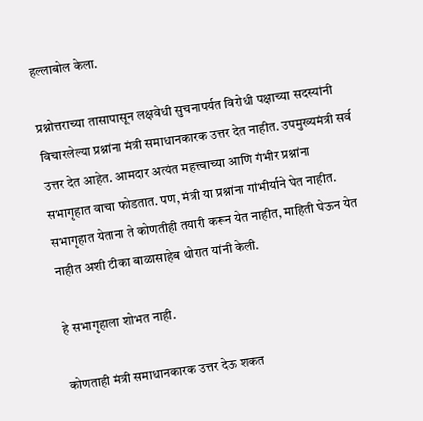हल्लाबोल केला.

प्रश्नोत्तराच्या तासापासून लक्षवेधी सुचनापर्यत विरोधी पक्षाच्या सदस्यांनी विचारलेल्या प्रश्नांना मंत्री समाधानकारक उत्तर देत नाहीत. उपमुख्यमंत्री सर्व उत्तर देत आहेत. आमदार अत्यंत महत्त्वाच्या आणि गंभीर प्रश्नांना सभागृहात वाचा फोडतात. पण, मंत्री या प्रश्नांना गांभीर्याने घेत नाहीत. सभागृहात येताना ते कोणतीही तयारी करून येत नाहीत, माहिती घेऊन येत नाहीत अशी टीका बाळासाहेब थोरात यांनी केली.

हे सभागृहाला शोभत नाही.

कोणताही मंत्री समाधानकारक उत्तर देऊ शकत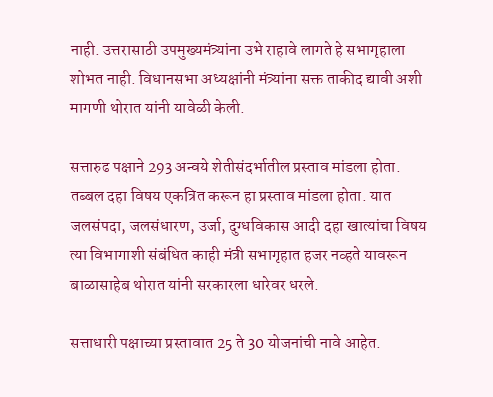नाही. उत्तरासाठी उपमुख्यमंत्र्यांना उभे राहावे लागते हे सभागृहाला शोभत नाही. विधानसभा अध्यक्षांनी मंत्र्यांना सक्त ताकीद द्यावी अशी मागणी थोरात यांनी यावेळी केली.

सत्तारुढ पक्षाने 293 अन्वये शेतीसंदर्भातील प्रस्ताव मांडला होता. तब्बल दहा विषय एकत्रित करून हा प्रस्ताव मांडला होता. यात जलसंपदा, जलसंधारण, उर्जा, दुग्धविकास आदी दहा खात्यांचा विषय त्या विभागाशी संबंधित काही मंत्री सभागृहात हजर नव्हते यावरून बाळासाहेब थोरात यांनी सरकारला धारेवर धरले.

सत्ताधारी पक्षाच्या प्रस्तावात 25 ते 30 योजनांची नावे आहेत.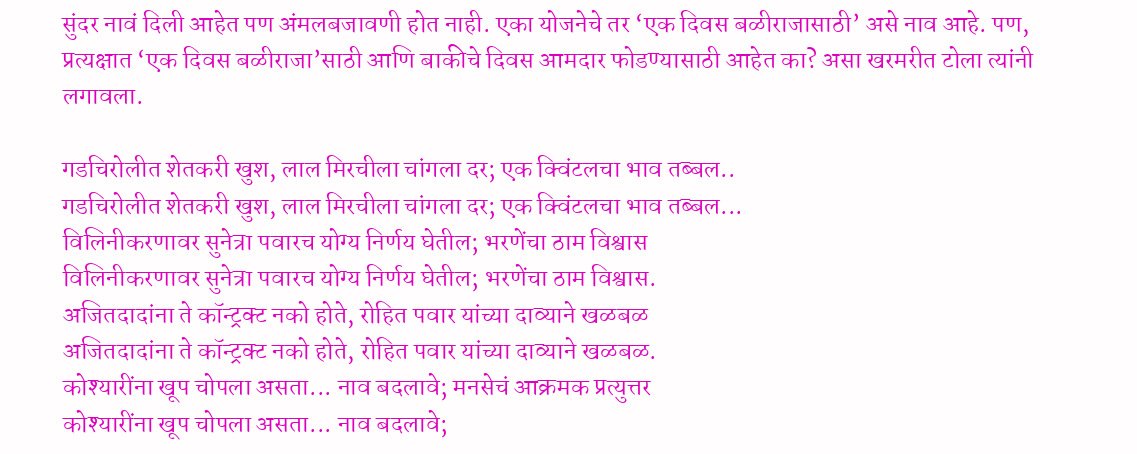सुंदर नावं दिली आहेत पण अंमलबजावणी होत नाही. एका योजनेचे तर ‘एक दिवस बळीराजासाठी’ असे नाव आहे. पण, प्रत्यक्षात ‘एक दिवस बळीराजा’साठी आणि बाकीचे दिवस आमदार फोडण्यासाठी आहेत का? असा खरमरीत टोला त्यांनी लगावला.

गडचिरोलीत शेतकरी खुश, लाल मिरचीला चांगला दर; एक क्विंटलचा भाव तब्बल..
गडचिरोलीत शेतकरी खुश, लाल मिरचीला चांगला दर; एक क्विंटलचा भाव तब्बल...
विलिनीकरणावर सुनेत्रा पवारच योग्य निर्णय घेतील; भरणेंचा ठाम विश्वास
विलिनीकरणावर सुनेत्रा पवारच योग्य निर्णय घेतील; भरणेंचा ठाम विश्वास.
अजितदादांना ते कॉन्ट्रक्ट नको होते, रोहित पवार यांच्या दाव्याने खळबळ
अजितदादांना ते कॉन्ट्रक्ट नको होते, रोहित पवार यांच्या दाव्याने खळबळ.
कोश्यारींना खूप चोपला असता... नाव बदलावे; मनसेचं आक्रमक प्रत्युत्तर
कोश्यारींना खूप चोपला असता... नाव बदलावे;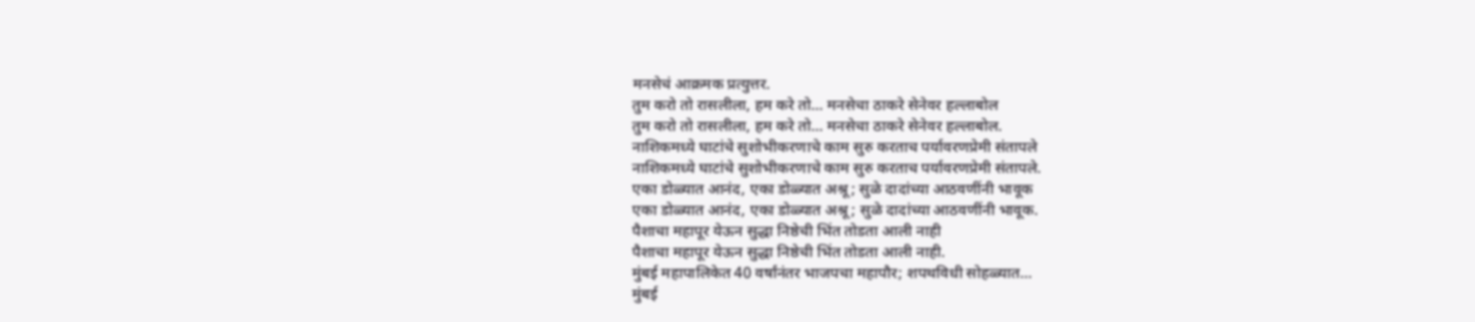मनसेचं आक्रमक प्रत्युत्तर.
तुम करो तो रासलीला, हम करे तो... मनसेचा ठाकरे सेनेवर हल्लाबोल
तुम करो तो रासलीला, हम करे तो... मनसेचा ठाकरे सेनेवर हल्लाबोल.
नाशिकमध्ये घाटांचे सुशोभीकरणाचे काम सुरु करताच पर्यावरणप्रेमी संतापले
नाशिकमध्ये घाटांचे सुशोभीकरणाचे काम सुरु करताच पर्यावरणप्रेमी संतापले.
एका डोळ्यात आनंद, एका डोळ्यात अश्रू; सुळे दादांच्या आठवणींनी भावूक
एका डोळ्यात आनंद, एका डोळ्यात अश्रू; सुळे दादांच्या आठवणींनी भावूक.
पैशाचा महापूर येऊन सुद्धा निष्ठेची भिंत तोडता आली नाही
पैशाचा महापूर येऊन सुद्धा निष्ठेची भिंत तोडता आली नाही.
मुंबई महापालिकेत 40 वर्षांनंतर भाजपचा महापौर; शपथविधी सोहळ्यात...
मुंबई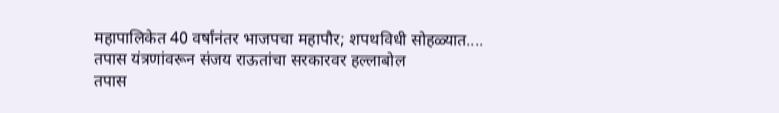महापालिकेत 40 वर्षांनंतर भाजपचा महापौर; शपथविधी सोहळ्यात....
तपास यंत्रणांवरून संजय राऊतांचा सरकारवर हल्लाबोल
तपास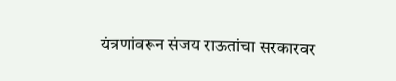यंत्रणांवरून संजय राऊतांचा सरकारवर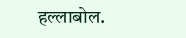हल्लाबोल.